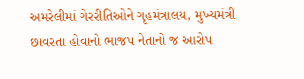અમરેલીમાં ગેરરીતિઓને ગૃહમંત્રાલય, મુખ્યમંત્રી છાવરતા હોવાનો ભાજપ નેતાનો જ આરોપ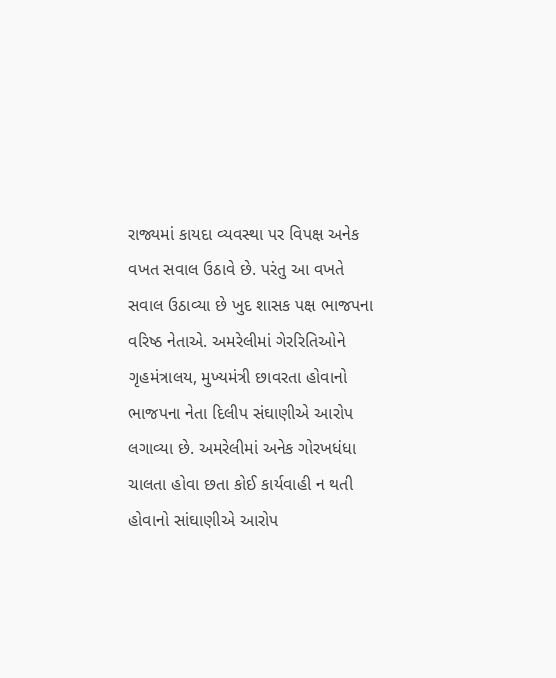રાજ્યમાં કાયદા વ્યવસ્થા પર વિપક્ષ અનેક વખત સવાલ ઉઠાવે છે. પરંતુ આ વખતે સવાલ ઉઠાવ્યા છે ખુદ શાસક પક્ષ ભાજપના વરિષ્ઠ નેતાએ. અમરેલીમાં ગેરરિતિઓને ગૃહમંત્રાલય, મુખ્યમંત્રી છાવરતા હોવાનો ભાજપના નેતા દિલીપ સંઘાણીએ આરોપ લગાવ્યા છે. અમરેલીમાં અનેક ગોરખધંધા ચાલતા હોવા છતા કોઈ કાર્યવાહી ન થતી હોવાનો સાંઘાણીએ આરોપ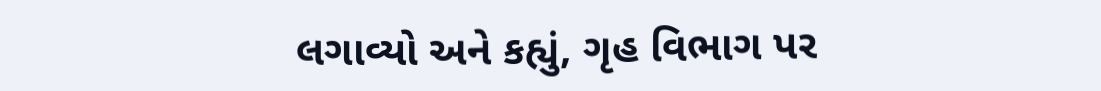લગાવ્યો અને કહ્યું, ગૃહ વિભાગ પર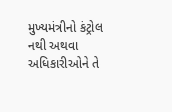મુખ્યમંત્રીનો કંટ્રોલ નથી અથવા અધિકારીઓને તે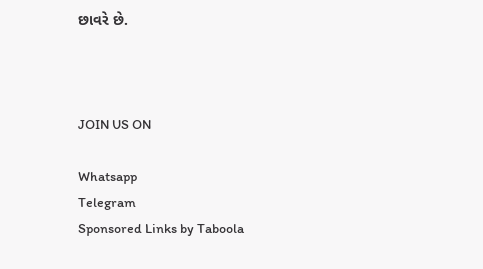છાવરે છે.



JOIN US ON

Whatsapp
Telegram
Sponsored Links by Taboola